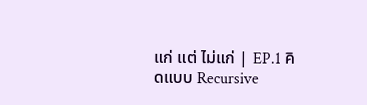แก่ แต่ ไม่แก่ | EP.1 คิดแบบ Recursive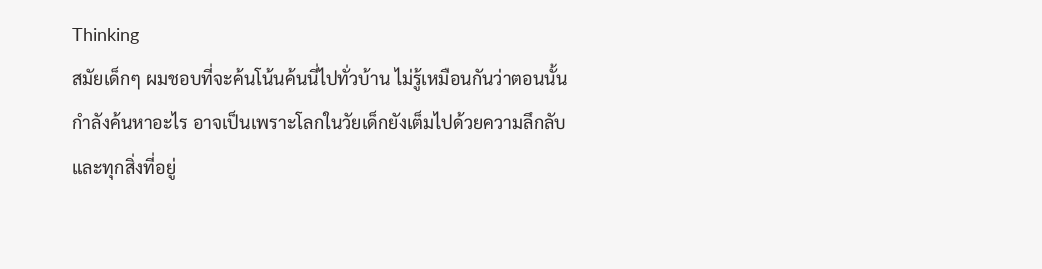Thinking
สมัยเด็กๆ ผมชอบที่จะค้นโน้นค้นนี่ไปทั่วบ้าน ไม่รู้เหมือนกันว่าตอนนั้นกำลังค้นหาอะไร อาจเป็นเพราะโลกในวัยเด็กยังเต็มไปด้วยความลึกลับ และทุกสิ่งที่อยู่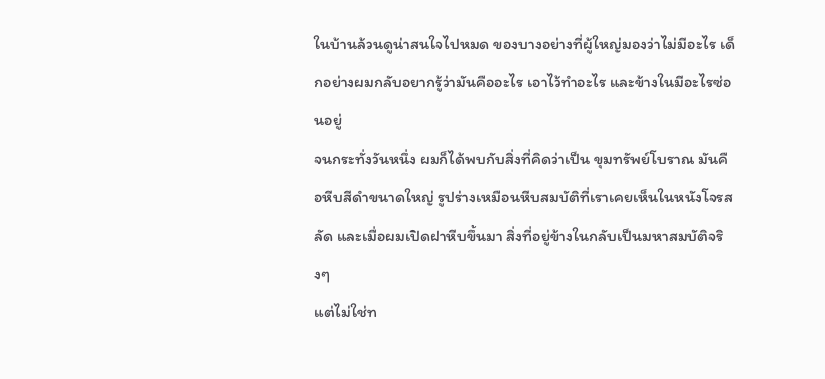ในบ้านล้วนดูน่าสนใจไปหมด ของบางอย่างที่ผู้ใหญ่มองว่าไม่มีอะไร เด็กอย่างผมกลับอยากรู้ว่ามันคืออะไร เอาไว้ทำอะไร และข้างในมีอะไรซ่อนอยู่
จนกระทั่งวันหนึ่ง ผมก็ได้พบกับสิ่งที่คิดว่าเป็น ขุมทรัพย์โบราณ มันคือหีบสีดำขนาดใหญ่ รูปร่างเหมือนหีบสมบัติที่เราเคยเห็นในหนังโจรสลัด และเมื่อผมเปิดฝาหีบขึ้นมา สิ่งที่อยู่ข้างในกลับเป็นมหาสมบัติจริงๆ
แต่ไม่ใช่ท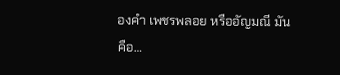องคำ เพชรพลอย หรืออัญมณี มันคือ…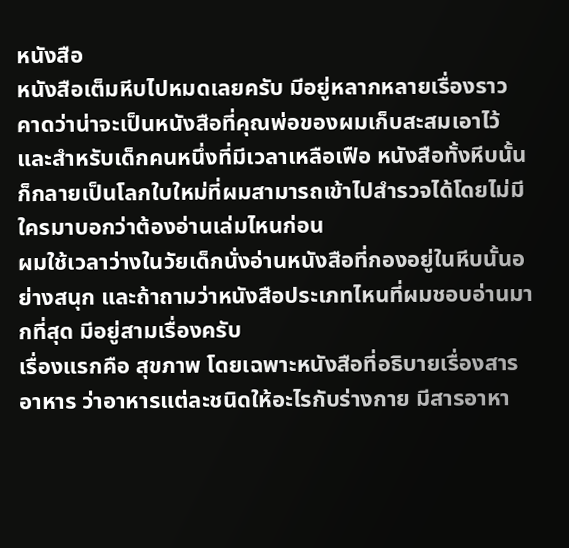หนังสือ
หนังสือเต็มหีบไปหมดเลยครับ มีอยู่หลากหลายเรื่องราว คาดว่าน่าจะเป็นหนังสือที่คุณพ่อของผมเก็บสะสมเอาไว้ และสำหรับเด็กคนหนึ่งที่มีเวลาเหลือเฟือ หนังสือทั้งหีบนั้นก็กลายเป็นโลกใบใหม่ที่ผมสามารถเข้าไปสำรวจได้โดยไม่มีใครมาบอกว่าต้องอ่านเล่มไหนก่อน
ผมใช้เวลาว่างในวัยเด็กนั่งอ่านหนังสือที่กองอยู่ในหีบนั้นอย่างสนุก และถ้าถามว่าหนังสือประเภทไหนที่ผมชอบอ่านมากที่สุด มีอยู่สามเรื่องครับ
เรื่องแรกคือ สุขภาพ โดยเฉพาะหนังสือที่อธิบายเรื่องสารอาหาร ว่าอาหารแต่ละชนิดให้อะไรกับร่างกาย มีสารอาหา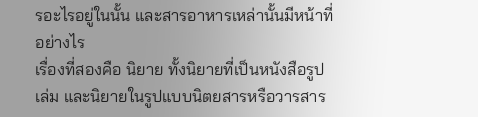รอะไรอยู่ในนั้น และสารอาหารเหล่านั้นมีหน้าที่อย่างไร
เรื่องที่สองคือ นิยาย ทั้งนิยายที่เป็นหนังสือรูปเล่ม และนิยายในรูปแบบนิตยสารหรือวารสาร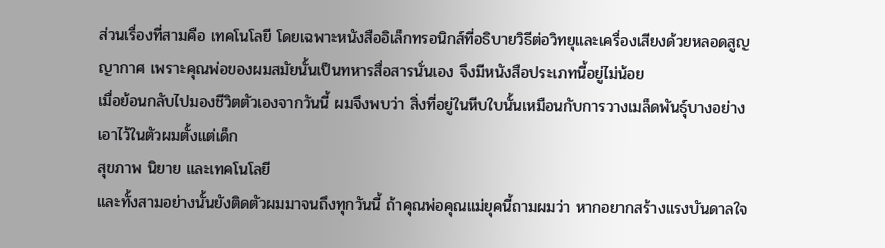ส่วนเรื่องที่สามคือ เทคโนโลยี โดยเฉพาะหนังสืออิเล็กทรอนิกส์ที่อธิบายวิธีต่อวิทยุและเครื่องเสียงด้วยหลอดสูญญากาศ เพราะคุณพ่อของผมสมัยนั้นเป็นทหารสื่อสารนั่นเอง จึงมีหนังสือประเภทนี้อยู่ไม่น้อย
เมื่อย้อนกลับไปมองชีวิตตัวเองจากวันนี้ ผมจึงพบว่า สิ่งที่อยู่ในหีบใบนั้นเหมือนกับการวางเมล็ดพันธุ์บางอย่างเอาไว้ในตัวผมตั้งแต่เด็ก
สุขภาพ นิยาย และเทคโนโลยี
และทั้งสามอย่างนั้นยังติดตัวผมมาจนถึงทุกวันนี้ ถ้าคุณพ่อคุณแม่ยุคนี้ถามผมว่า หากอยากสร้างแรงบันดาลใจ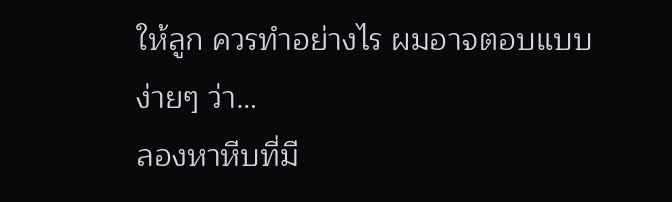ให้ลูก ควรทำอย่างไร ผมอาจตอบแบบง่ายๆ ว่า…
ลองหาหีบที่มี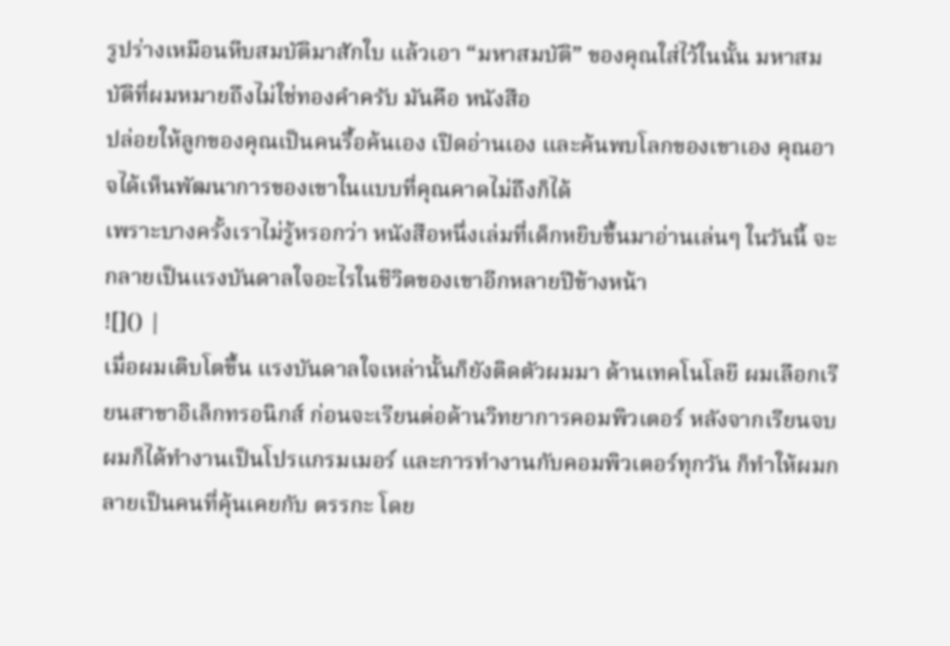รูปร่างเหมือนหีบสมบัติมาสักใบ แล้วเอา “มหาสมบัติ” ของคุณใส่ไว้ในนั้น มหาสมบัติที่ผมหมายถึงไม่ใช่ทองคำครับ มันคือ หนังสือ
ปล่อยให้ลูกของคุณเป็นคนรื้อค้นเอง เปิดอ่านเอง และค้นพบโลกของเขาเอง คุณอาจได้เห็นพัฒนาการของเขาในแบบที่คุณคาดไม่ถึงก็ได้
เพราะบางครั้งเราไม่รู้หรอกว่า หนังสือหนึ่งเล่มที่เด็กหยิบขึ้นมาอ่านเล่นๆ ในวันนี้ จะกลายเป็นแรงบันดาลใจอะไรในชีวิตของเขาอีกหลายปีข้างหน้า
![]() |
เมื่อผมเติบโตขึ้น แรงบันดาลใจเหล่านั้นก็ยังติดตัวผมมา ด้านเทคโนโลยี ผมเลือกเรียนสาขาอิเล็กทรอนิกส์ ก่อนจะเรียนต่อด้านวิทยาการคอมพิวเตอร์ หลังจากเรียนจบ ผมก็ได้ทำงานเป็นโปรแกรมเมอร์ และการทำงานกับคอมพิวเตอร์ทุกวัน ก็ทำให้ผมกลายเป็นคนที่คุ้นเคยกับ ตรรกะ โดย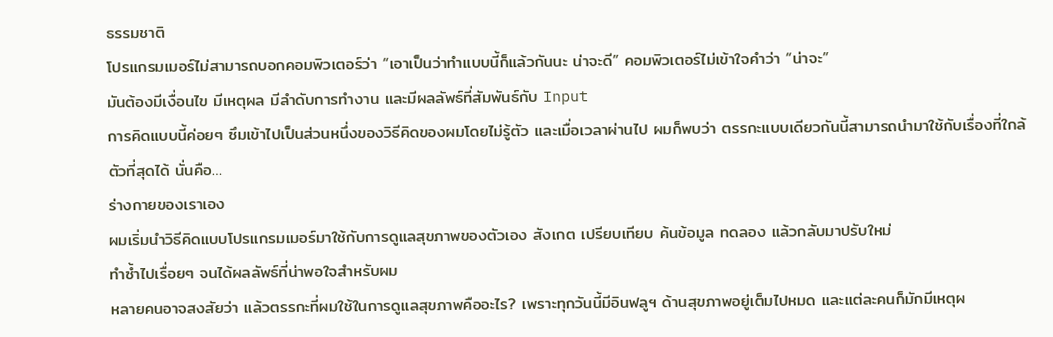ธรรมชาติ
โปรแกรมเมอร์ไม่สามารถบอกคอมพิวเตอร์ว่า “เอาเป็นว่าทำแบบนี้ก็แล้วกันนะ น่าจะดี” คอมพิวเตอร์ไม่เข้าใจคำว่า “น่าจะ”
มันต้องมีเงื่อนไข มีเหตุผล มีลำดับการทำงาน และมีผลลัพธ์ที่สัมพันธ์กับ Input
การคิดแบบนี้ค่อยๆ ซึมเข้าไปเป็นส่วนหนึ่งของวิธีคิดของผมโดยไม่รู้ตัว และเมื่อเวลาผ่านไป ผมก็พบว่า ตรรกะแบบเดียวกันนี้สามารถนำมาใช้กับเรื่องที่ใกล้ตัวที่สุดได้ นั่นคือ…
ร่างกายของเราเอง
ผมเริ่มนำวิธีคิดแบบโปรแกรมเมอร์มาใช้กับการดูแลสุขภาพของตัวเอง สังเกต เปรียบเทียบ ค้นข้อมูล ทดลอง แล้วกลับมาปรับใหม่
ทำซ้ำไปเรื่อยๆ จนได้ผลลัพธ์ที่น่าพอใจสำหรับผม
หลายคนอาจสงสัยว่า แล้วตรรกะที่ผมใช้ในการดูแลสุขภาพคืออะไร? เพราะทุกวันนี้มีอินฟลูฯ ด้านสุขภาพอยู่เต็มไปหมด และแต่ละคนก็มักมีเหตุผ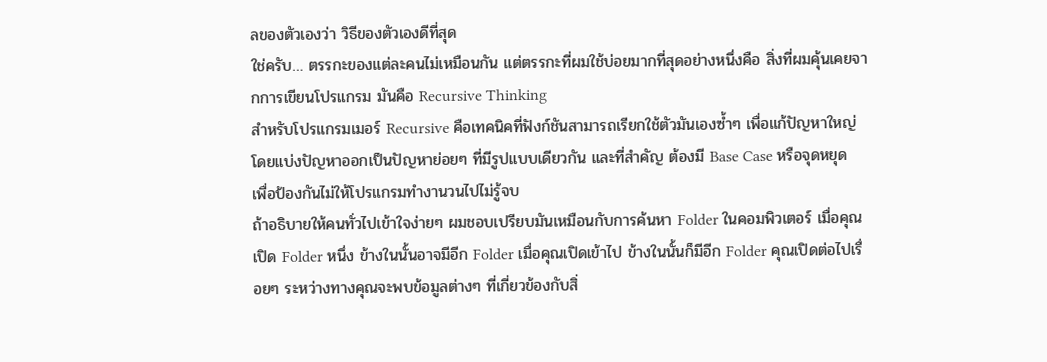ลของตัวเองว่า วิธีของตัวเองดีที่สุด
ใช่ครับ… ตรรกะของแต่ละคนไม่เหมือนกัน แต่ตรรกะที่ผมใช้บ่อยมากที่สุดอย่างหนึ่งคือ สิ่งที่ผมคุ้นเคยจากการเขียนโปรแกรม มันคือ Recursive Thinking
สำหรับโปรแกรมเมอร์ Recursive คือเทคนิคที่ฟังก์ชันสามารถเรียกใช้ตัวมันเองซ้ำๆ เพื่อแก้ปัญหาใหญ่ โดยแบ่งปัญหาออกเป็นปัญหาย่อยๆ ที่มีรูปแบบเดียวกัน และที่สำคัญ ต้องมี Base Case หรือจุดหยุด เพื่อป้องกันไม่ให้โปรแกรมทำงานวนไปไม่รู้จบ
ถ้าอธิบายให้คนทั่วไปเข้าใจง่ายๆ ผมชอบเปรียบมันเหมือนกับการค้นหา Folder ในคอมพิวเตอร์ เมื่อคุณเปิด Folder หนึ่ง ข้างในนั้นอาจมีอีก Folder เมื่อคุณเปิดเข้าไป ข้างในนั้นก็มีอีก Folder คุณเปิดต่อไปเรื่อยๆ ระหว่างทางคุณจะพบข้อมูลต่างๆ ที่เกี่ยวข้องกับสิ่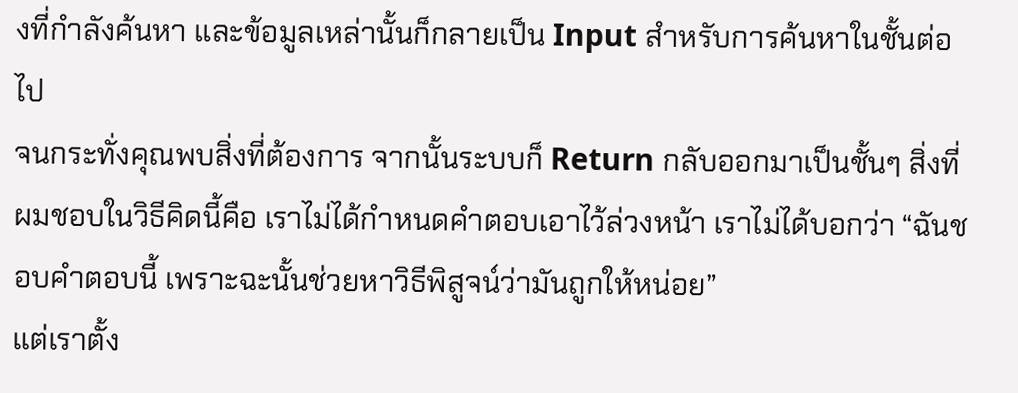งที่กำลังค้นหา และข้อมูลเหล่านั้นก็กลายเป็น Input สำหรับการค้นหาในชั้นต่อไป
จนกระทั่งคุณพบสิ่งที่ต้องการ จากนั้นระบบก็ Return กลับออกมาเป็นชั้นๆ สิ่งที่ผมชอบในวิธีคิดนี้คือ เราไม่ได้กำหนดคำตอบเอาไว้ล่วงหน้า เราไม่ได้บอกว่า “ฉันชอบคำตอบนี้ เพราะฉะนั้นช่วยหาวิธีพิสูจน์ว่ามันถูกให้หน่อย”
แต่เราตั้ง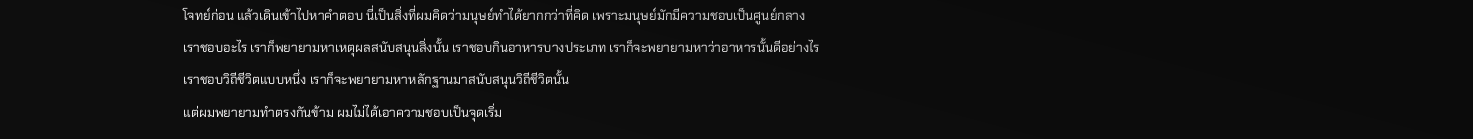โจทย์ก่อน แล้วเดินเข้าไปหาคำตอบ นี่เป็นสิ่งที่ผมคิดว่ามนุษย์ทำได้ยากกว่าที่คิด เพราะมนุษย์มักมีความชอบเป็นศูนย์กลาง
เราชอบอะไร เราก็พยายามหาเหตุผลสนับสนุนสิ่งนั้น เราชอบกินอาหารบางประเภท เราก็จะพยายามหาว่าอาหารนั้นดีอย่างไร
เราชอบวิถีชีวิตแบบหนึ่ง เราก็จะพยายามหาหลักฐานมาสนับสนุนวิถีชีวิตนั้น
แต่ผมพยายามทำตรงกันข้าม ผมไม่ได้เอาความชอบเป็นจุดเริ่ม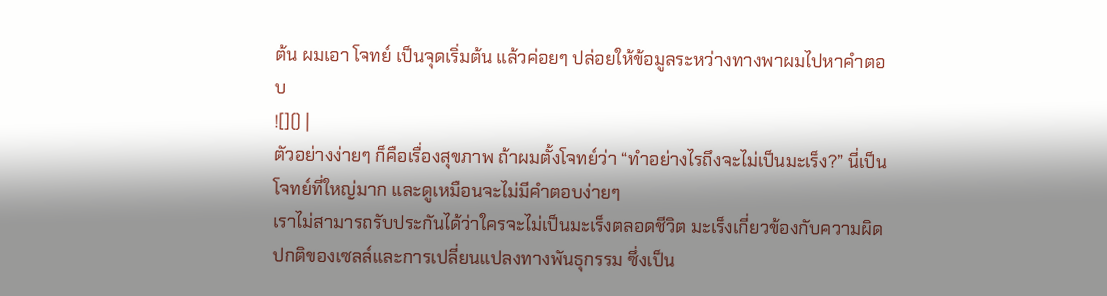ต้น ผมเอา โจทย์ เป็นจุดเริ่มต้น แล้วค่อยๆ ปล่อยให้ข้อมูลระหว่างทางพาผมไปหาคำตอบ
![]() |
ตัวอย่างง่ายๆ ก็คือเรื่องสุขภาพ ถ้าผมตั้งโจทย์ว่า “ทำอย่างไรถึงจะไม่เป็นมะเร็ง?” นี่เป็นโจทย์ที่ใหญ่มาก และดูเหมือนจะไม่มีคำตอบง่ายๆ
เราไม่สามารถรับประกันได้ว่าใครจะไม่เป็นมะเร็งตลอดชีวิต มะเร็งเกี่ยวข้องกับความผิดปกติของเซลล์และการเปลี่ยนแปลงทางพันธุกรรม ซึ่งเป็น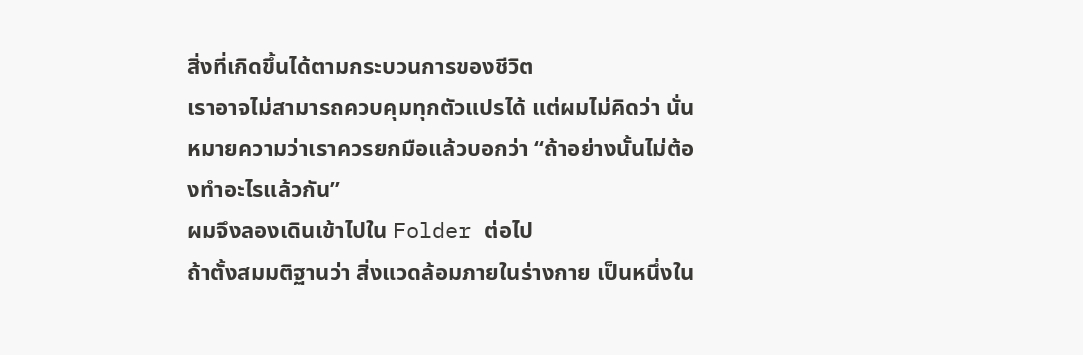สิ่งที่เกิดขึ้นได้ตามกระบวนการของชีวิต
เราอาจไม่สามารถควบคุมทุกตัวแปรได้ แต่ผมไม่คิดว่า นั่นหมายความว่าเราควรยกมือแล้วบอกว่า “ถ้าอย่างนั้นไม่ต้องทำอะไรแล้วกัน”
ผมจึงลองเดินเข้าไปใน Folder ต่อไป
ถ้าตั้งสมมติฐานว่า สิ่งแวดล้อมภายในร่างกาย เป็นหนึ่งใน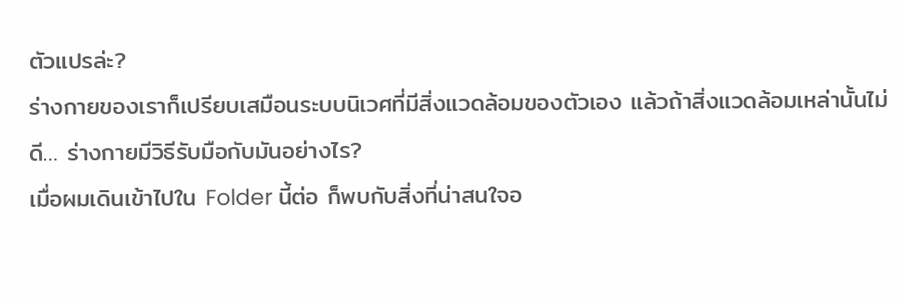ตัวแปรล่ะ?
ร่างกายของเราก็เปรียบเสมือนระบบนิเวศที่มีสิ่งแวดล้อมของตัวเอง แล้วถ้าสิ่งแวดล้อมเหล่านั้นไม่ดี… ร่างกายมีวิธีรับมือกับมันอย่างไร?
เมื่อผมเดินเข้าไปใน Folder นี้ต่อ ก็พบกับสิ่งที่น่าสนใจอ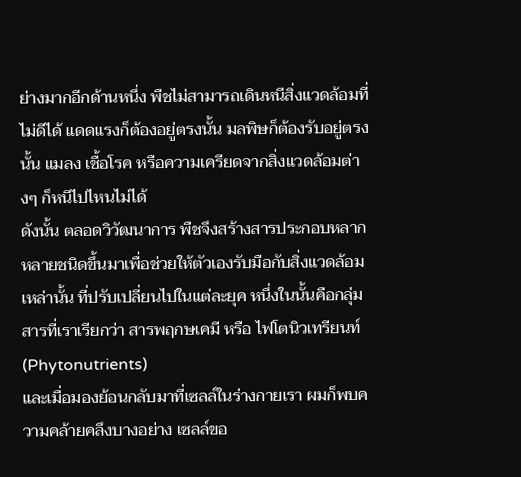ย่างมากอีกด้านหนึ่ง พืชไม่สามารถเดินหนีสิ่งแวดล้อมที่ไม่ดีได้ แดดแรงก็ต้องอยู่ตรงนั้น มลพิษก็ต้องรับอยู่ตรงนั้น แมลง เชื้อโรค หรือความเครียดจากสิ่งแวดล้อมต่างๆ ก็หนีไปไหนไม่ได้
ดังนั้น ตลอดวิวัฒนาการ พืชจึงสร้างสารประกอบหลากหลายชนิดขึ้นมาเพื่อช่วยให้ตัวเองรับมือกับสิ่งแวดล้อมเหล่านั้น ที่ปรับเปลี่ยนไปในแต่ละยุค หนึ่งในนั้นคือกลุ่มสารที่เราเรียกว่า สารพฤกษเคมี หรือ ไฟโตนิวเทรียนท์ (Phytonutrients)
และเมื่อมองย้อนกลับมาที่เซลล์ในร่างกายเรา ผมก็พบความคล้ายคลึงบางอย่าง เซลล์ขอ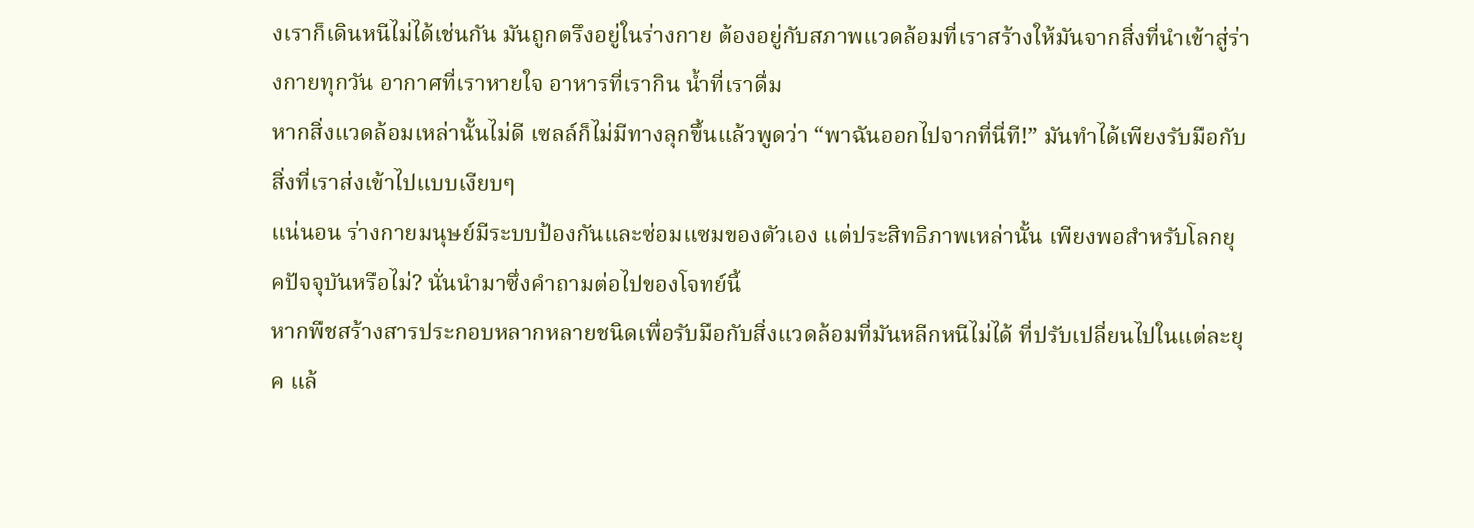งเราก็เดินหนีไม่ได้เช่นกัน มันถูกตรึงอยู่ในร่างกาย ต้องอยู่กับสภาพแวดล้อมที่เราสร้างให้มันจากสิ่งที่นำเข้าสู่ร่างกายทุกวัน อากาศที่เราหายใจ อาหารที่เรากิน น้ำที่เราดื่ม
หากสิ่งแวดล้อมเหล่านั้นไม่ดี เซลล์ก็ไม่มีทางลุกขึ้นแล้วพูดว่า “พาฉันออกไปจากที่นี่ที!” มันทำได้เพียงรับมือกับสิ่งที่เราส่งเข้าไปแบบเงียบๆ
แน่นอน ร่างกายมนุษย์มีระบบป้องกันและซ่อมแซมของตัวเอง แต่ประสิทธิภาพเหล่านั้น เพียงพอสำหรับโลกยุคปัจจุบันหรือไม่? นั่นนำมาซึ่งคำถามต่อไปของโจทย์นี้
หากพืชสร้างสารประกอบหลากหลายชนิดเพื่อรับมือกับสิ่งแวดล้อมที่มันหลีกหนีไม่ได้ ที่ปรับเปลี่ยนไปในแต่ละยุค แล้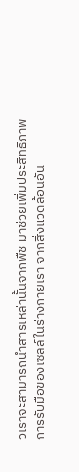วเราจะสามารถนำสารเหล่านั้นจากพืช มาช่วยเพิ่มประสิทธิภาพการรับมือของเซลล์ในร่างกายเรา จากสิ่งแวดล้อนอัน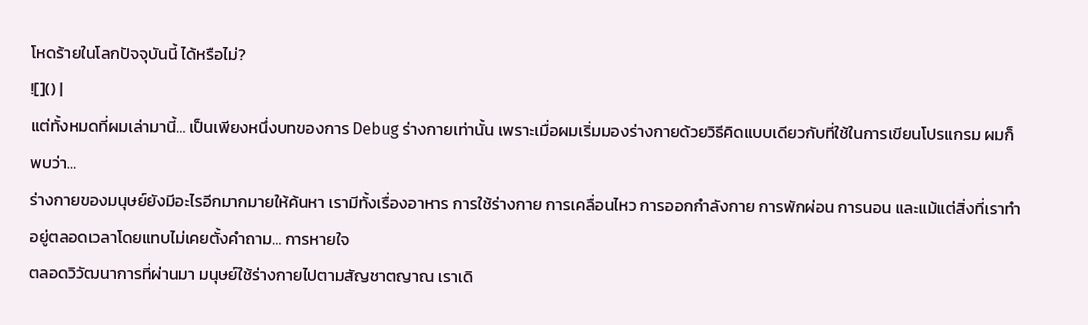โหดร้ายในโลกปัจจุบันนี้ ได้หรือไม่?
![]() |
แต่ทั้งหมดที่ผมเล่ามานี้… เป็นเพียงหนึ่งบทของการ Debug ร่างกายเท่านั้น เพราะเมื่อผมเริ่มมองร่างกายด้วยวิธีคิดแบบเดียวกับที่ใช้ในการเขียนโปรแกรม ผมก็พบว่า…
ร่างกายของมนุษย์ยังมีอะไรอีกมากมายให้ค้นหา เรามีทั้งเรื่องอาหาร การใช้ร่างกาย การเคลื่อนไหว การออกกำลังกาย การพักผ่อน การนอน และแม้แต่สิ่งที่เราทำอยู่ตลอดเวลาโดยแทบไม่เคยตั้งคำถาม… การหายใจ
ตลอดวิวัฒนาการที่ผ่านมา มนุษย์ใช้ร่างกายไปตามสัญชาตญาณ เราเดิ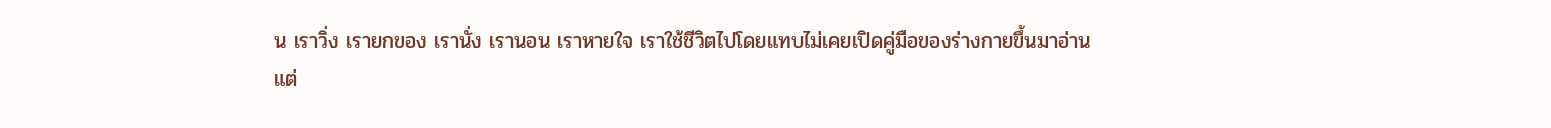น เราวิ่ง เรายกของ เรานั่ง เรานอน เราหายใจ เราใช้ชีวิตไปโดยแทบไม่เคยเปิดคู่มือของร่างกายขึ้นมาอ่าน
แต่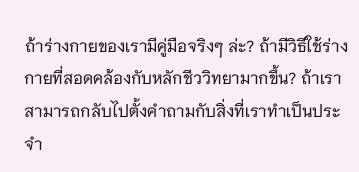ถ้าร่างกายของเรามีคู่มือจริงๆ ล่ะ? ถ้ามีวิธีใช้ร่างกายที่สอดคล้องกับหลักชีววิทยามากขึ้น? ถ้าเราสามารถกลับไปตั้งคำถามกับสิ่งที่เราทำเป็นประจำ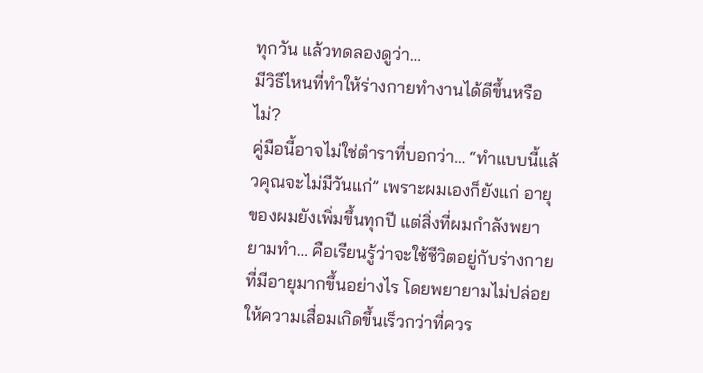ทุกวัน แล้วทดลองดูว่า…
มีวิธีไหนที่ทำให้ร่างกายทำงานได้ดีขึ้นหรือไม่?
คู่มือนี้อาจไม่ใช่ตำราที่บอกว่า… “ทำแบบนี้แล้วคุณจะไม่มีวันแก่” เพราะผมเองก็ยังแก่ อายุของผมยังเพิ่มขึ้นทุกปี แต่สิ่งที่ผมกำลังพยายามทำ… คือเรียนรู้ว่าจะใช้ชีวิตอยู่กับร่างกายที่มีอายุมากขึ้นอย่างไร โดยพยายามไม่ปล่อยให้ความเสื่อมเกิดขึ้นเร็วกว่าที่ควร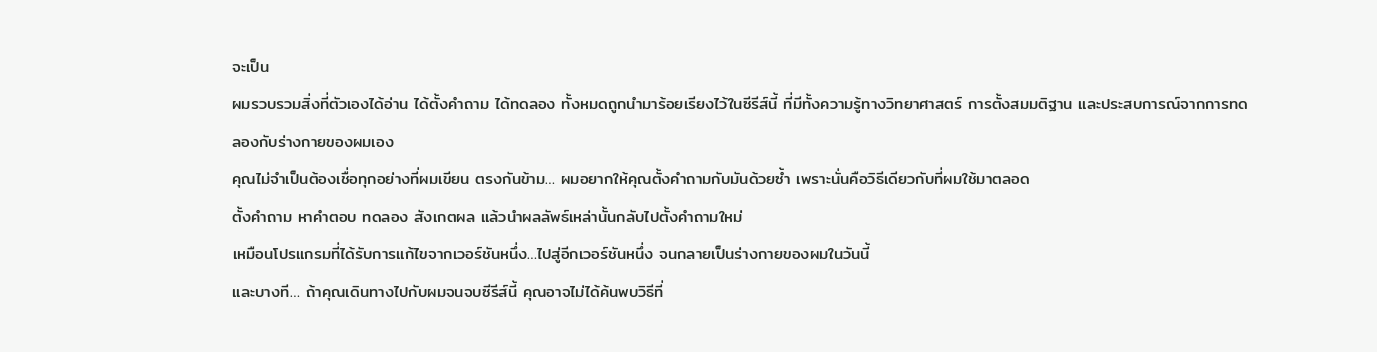จะเป็น
ผมรวบรวมสิ่งที่ตัวเองได้อ่าน ได้ตั้งคำถาม ได้ทดลอง ทั้งหมดถูกนำมาร้อยเรียงไว้ในซีรีส์นี้ ที่มีทั้งความรู้ทางวิทยาศาสตร์ การตั้งสมมติฐาน และประสบการณ์จากการทดลองกับร่างกายของผมเอง
คุณไม่จำเป็นต้องเชื่อทุกอย่างที่ผมเขียน ตรงกันข้าม… ผมอยากให้คุณตั้งคำถามกับมันด้วยซ้ำ เพราะนั่นคือวิธีเดียวกับที่ผมใช้มาตลอด
ตั้งคำถาม หาคำตอบ ทดลอง สังเกตผล แล้วนำผลลัพธ์เหล่านั้นกลับไปตั้งคำถามใหม่
เหมือนโปรแกรมที่ได้รับการแก้ไขจากเวอร์ชันหนึ่ง…ไปสู่อีกเวอร์ชันหนึ่ง จนกลายเป็นร่างกายของผมในวันนี้
และบางที… ถ้าคุณเดินทางไปกับผมจนจบซีรีส์นี้ คุณอาจไม่ได้ค้นพบวิธีที่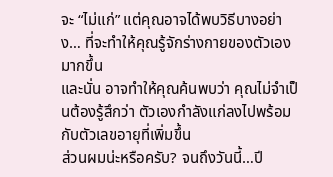จะ “ไม่แก่” แต่คุณอาจได้พบวิธีบางอย่าง… ที่จะทำให้คุณรู้จักร่างกายของตัวเองมากขึ้น
และนั่น อาจทำให้คุณค้นพบว่า คุณไม่จำเป็นต้องรู้สึกว่า ตัวเองกำลังแก่ลงไปพร้อมกับตัวเลขอายุที่เพิ่มขึ้น
ส่วนผมน่ะหรือครับ? จนถึงวันนี้…ปี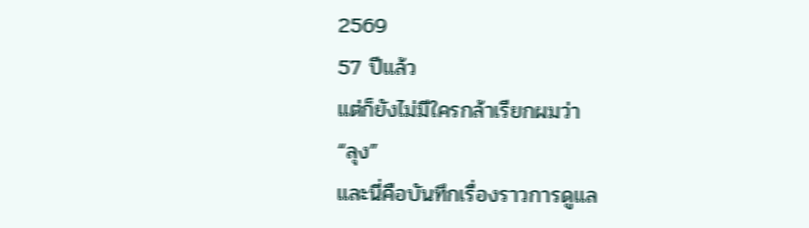2569
57 ปีแล้ว
แต่ก็ยังไม่มีใครกล้าเรียกผมว่า
“ลุง”
และนี่คือบันทึกเรื่องราวการดูแล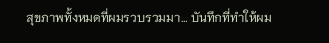สุขภาพทั้งหมดที่ผมรวบรวมมา… บันทึกที่ทำให้ผม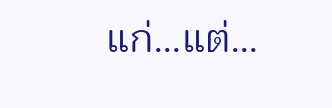แก่…แต่…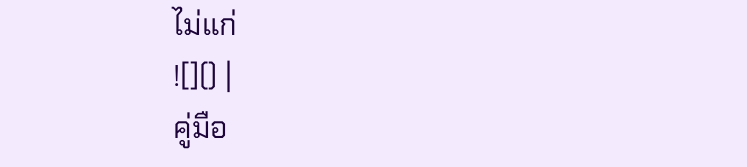ไม่แก่
![]() |
คู่มือ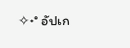✧˖° อัปเก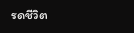รดชีวิต